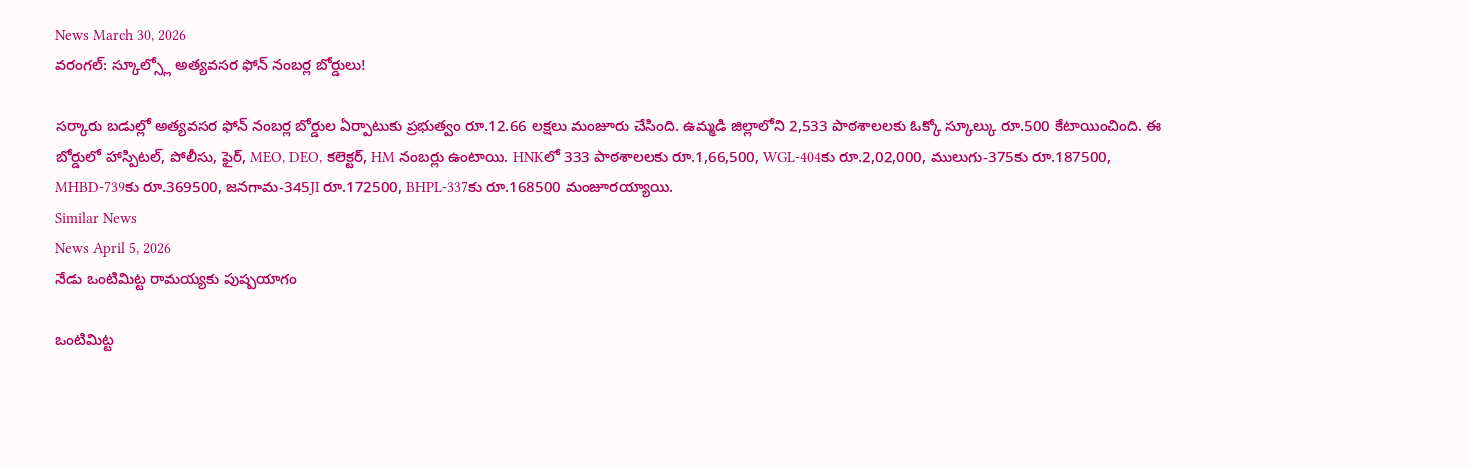News March 30, 2026
వరంగల్: స్కూల్స్లో అత్యవసర ఫోన్ నంబర్ల బోర్డులు!

సర్కారు బడుల్లో అత్యవసర ఫోన్ నంబర్ల బోర్డుల ఏర్పాటుకు ప్రభుత్వం రూ.12.66 లక్షలు మంజూరు చేసింది. ఉమ్మడి జిల్లాలోని 2,533 పాఠశాలలకు ఓక్కో స్కూల్కు రూ.500 కేటాయించింది. ఈ బోర్డులో హాస్పిటల్, పోలీసు, ఫైర్, MEO, DEO, కలెక్టర్, HM నంబర్లు ఉంటాయి. HNKలో 333 పాఠశాలలకు రూ.1,66,500, WGL-404కు రూ.2,02,000, ములుగు-375కు రూ.187500, MHBD-739కు రూ.369500, జనగామ-345JI రూ.172500, BHPL-337కు రూ.168500 మంజూరయ్యాయి.
Similar News
News April 5, 2026
నేడు ఒంటిమిట్ట రామయ్యకు పుష్పయాగం

ఒంటిమిట్ట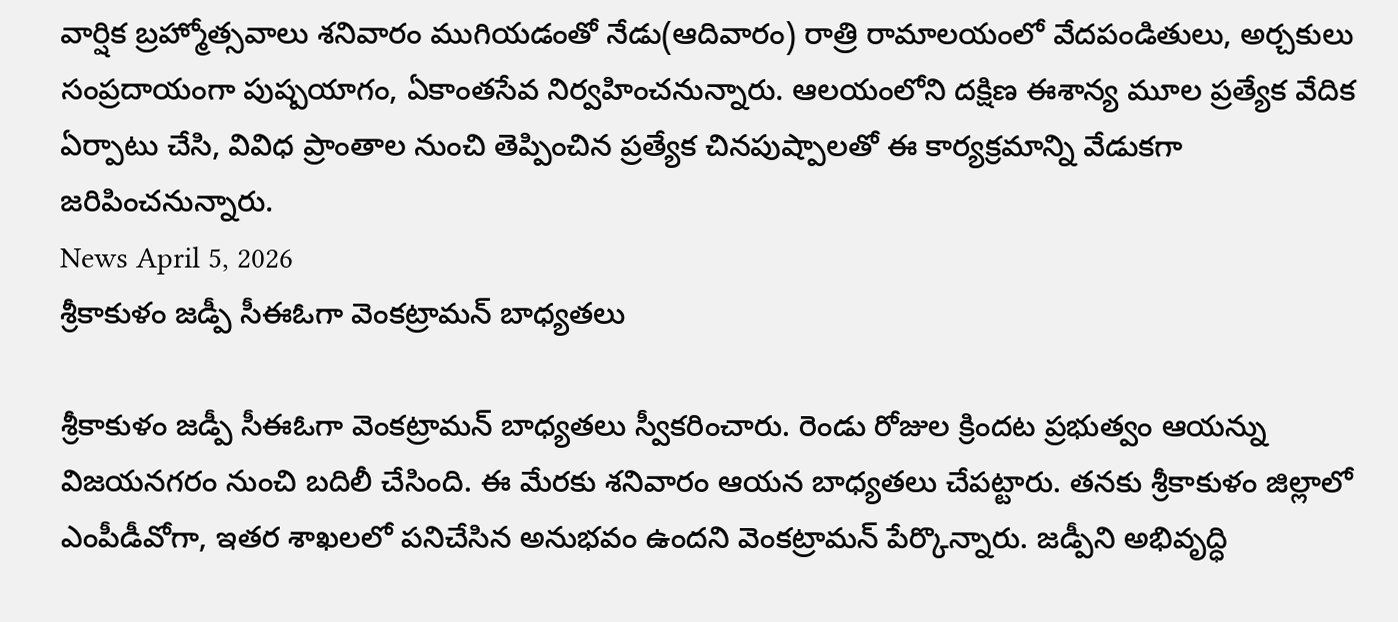వార్షిక బ్రహ్మోత్సవాలు శనివారం ముగియడంతో నేడు(ఆదివారం) రాత్రి రామాలయంలో వేదపండితులు, అర్చకులు సంప్రదాయంగా పుష్పయాగం, ఏకాంతసేవ నిర్వహించనున్నారు. ఆలయంలోని దక్షిణ ఈశాన్య మూల ప్రత్యేక వేదిక ఏర్పాటు చేసి, వివిధ ప్రాంతాల నుంచి తెప్పించిన ప్రత్యేక చినపుష్పాలతో ఈ కార్యక్రమాన్ని వేడుకగా జరిపించనున్నారు.
News April 5, 2026
శ్రీకాకుళం జడ్పీ సీఈఓగా వెంకట్రామన్ బాధ్యతలు

శ్రీకాకుళం జడ్పీ సీఈఓగా వెంకట్రామన్ బాధ్యతలు స్వీకరించారు. రెండు రోజుల క్రిందట ప్రభుత్వం ఆయన్ను విజయనగరం నుంచి బదిలీ చేసింది. ఈ మేరకు శనివారం ఆయన బాధ్యతలు చేపట్టారు. తనకు శ్రీకాకుళం జిల్లాలో ఎంపీడీవోగా, ఇతర శాఖలలో పనిచేసిన అనుభవం ఉందని వెంకట్రామన్ పేర్కొన్నారు. జడ్పీని అభివృద్ధి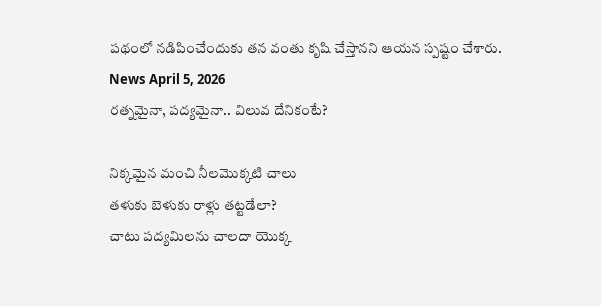పథంలో నడిపించేందుకు తన వంతు కృషి చేస్తానని ఆయన స్పష్టం చేశారు.
News April 5, 2026
రత్నమైనా, పద్యమైనా.. విలువ దేనికంటే?

నిక్కమైన మంచి నీలమొక్కటి చాలు
తళుకు బెళుకు రాళ్లు తట్టడేలా?
చాటు పద్యమిలను చాలదా యొక్క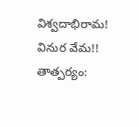విశ్వదాభిరామ! వినుర వేమ!!
తాత్పర్యం: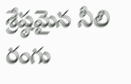శ్రేష్ఠమైన నీలి రంగు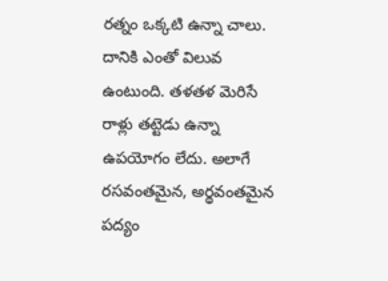రత్నం ఒక్కటి ఉన్నా చాలు. దానికి ఎంతో విలువ ఉంటుంది. తళతళ మెరిసే రాళ్లు తట్టెడు ఉన్నా ఉపయోగం లేదు. అలాగే రసవంతమైన, అర్థవంతమైన పద్యం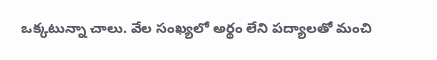ఒక్కటున్నా చాలు. వేల సంఖ్యలో అర్థం లేని పద్యాలతో మంచి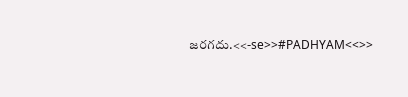జరగదు.<<-se>>#PADHYAM<<>>